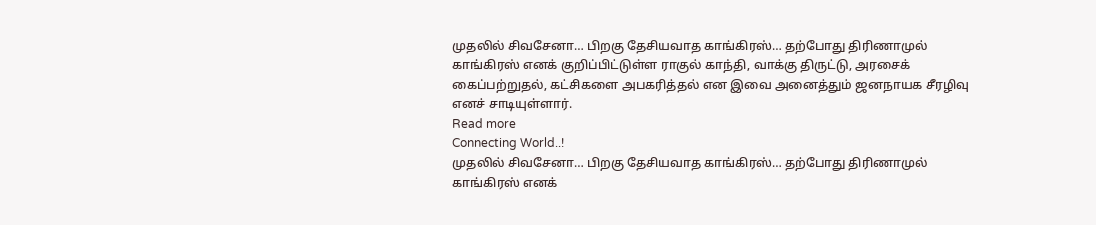முதலில் சிவசேனா… பிறகு தேசியவாத காங்கிரஸ்… தற்போது திரிணாமுல் காங்கிரஸ் எனக் குறிப்பிட்டுள்ள ராகுல் காந்தி, வாக்கு திருட்டு, அரசைக் கைப்பற்றுதல், கட்சிகளை அபகரித்தல் என இவை அனைத்தும் ஜனநாயக சீரழிவு எனச் சாடியுள்ளார்.
Read more
Connecting World..!
முதலில் சிவசேனா… பிறகு தேசியவாத காங்கிரஸ்… தற்போது திரிணாமுல் காங்கிரஸ் எனக்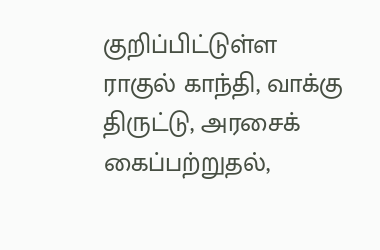குறிப்பிட்டுள்ள ராகுல் காந்தி, வாக்கு திருட்டு, அரசைக் கைப்பற்றுதல்,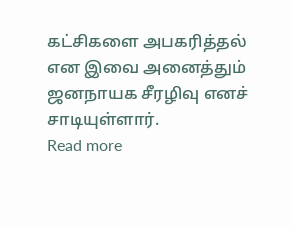கட்சிகளை அபகரித்தல் என இவை அனைத்தும் ஜனநாயக சீரழிவு எனச் சாடியுள்ளார்.
Read more